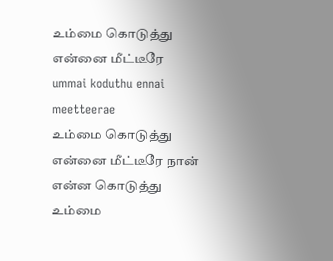உம்மை கொடுத்து என்னை மீட்டீரே
ummai koduthu ennai meetteerae
உம்மை கொடுத்து என்னை மீட்டீரே நான் என்ன கொடுத்து உம்மை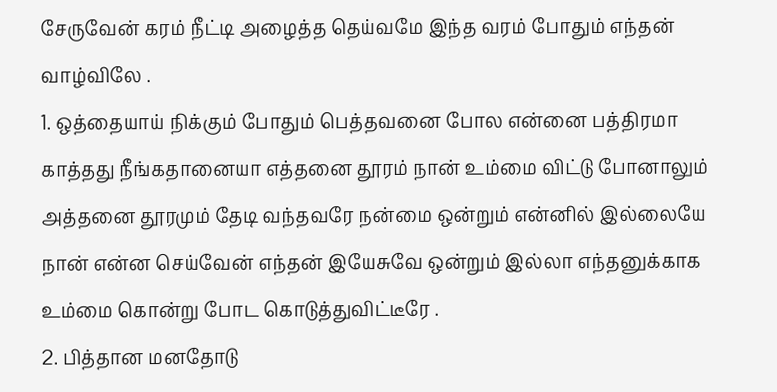சேருவேன் கரம் நீட்டி அழைத்த தெய்வமே இந்த வரம் போதும் எந்தன் வாழ்விலே .
1. ஒத்தையாய் நிக்கும் போதும் பெத்தவனை போல என்னை பத்திரமா காத்தது நீங்கதானையா எத்தனை தூரம் நான் உம்மை விட்டு போனாலும் அத்தனை தூரமும் தேடி வந்தவரே நன்மை ஒன்றும் என்னில் இல்லையே நான் என்ன செய்வேன் எந்தன் இயேசுவே ஒன்றும் இல்லா எந்தனுக்காக உம்மை கொன்று போட கொடுத்துவிட்டீரே .
2. பித்தான மனதோடு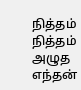நித்தம் நித்தம் அழுத எந்தன்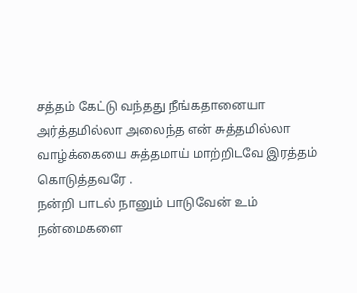சத்தம் கேட்டு வந்தது நீங்கதானையா அர்த்தமில்லா அலைந்த என் சுத்தமில்லா வாழ்க்கையை சுத்தமாய் மாற்றிடவே இரத்தம் கொடுத்தவரே .
நன்றி பாடல் நானும் பாடுவேன் உம் நன்மைகளை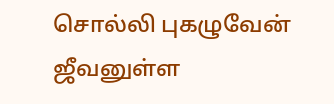சொல்லி புகழுவேன் ஜீவனுள்ள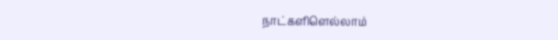நாட்களிளெல்லாம்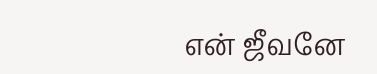என் ஜீவனே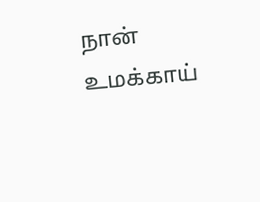நான் உமக்காய்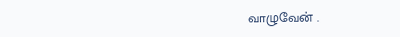வாழுவேன் .